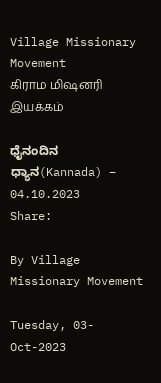Village Missionary Movement         கிராம மிஷனரி இயக்கம்

ಧೈನಂದಿನ ಧ್ಯಾನ(Kannada) – 04.10.2023
Share:

By Village Missionary Movement

Tuesday, 03-Oct-2023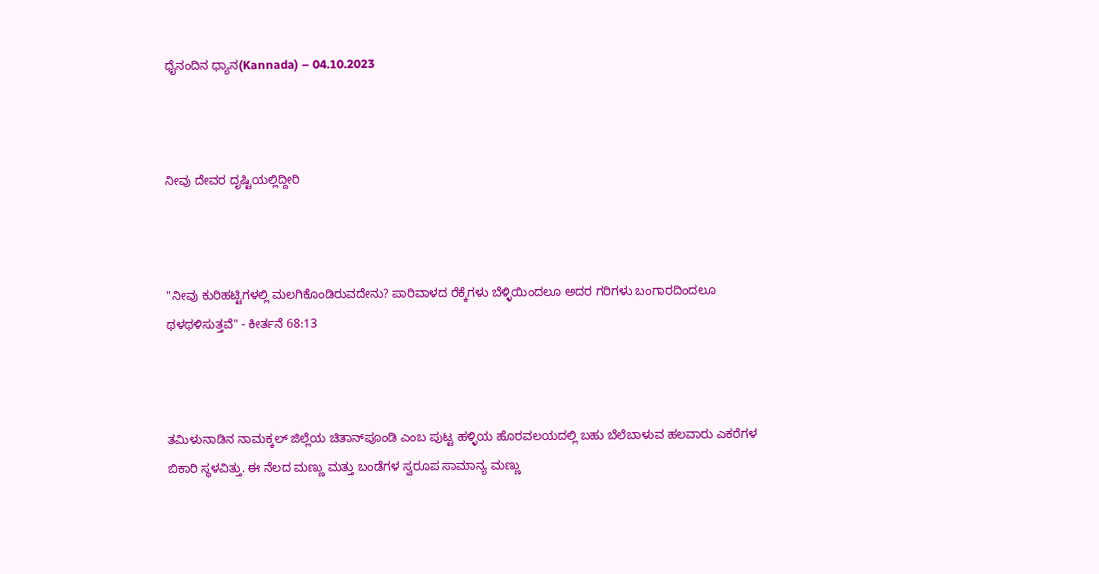ಧೈನಂದಿನ ಧ್ಯಾನ(Kannada) – 04.10.2023



ನೀವು ದೇವರ ದೃಷ್ಟಿಯಲ್ಲಿದ್ದೀರಿ



"ನೀವು ಕುರಿಹಟ್ಟಿಗಳಲ್ಲಿ ಮಲಗಿಕೊಂಡಿರುವದೇನು? ಪಾರಿವಾಳದ ರೆಕ್ಕೆಗಳು ಬೆಳ್ಳಿಯಿಂದಲೂ ಅದರ ಗರಿಗಳು ಬಂಗಾರದಿಂದಲೂ ಥಳಥಳಿಸುತ್ತವೆ" - ಕೀರ್ತನೆ 68:13



ತಮಿಳುನಾಡಿನ ನಾಮಕ್ಕಲ್ ಜಿಲ್ಲೆಯ ಚಿತಾನ್‌ಪೂಂಡಿ ಎಂಬ ಪುಟ್ಟ ಹಳ್ಳಿಯ ಹೊರವಲಯದಲ್ಲಿ ಬಹು ಬೆಲೆಬಾಳುವ ಹಲವಾರು ಎಕರೆಗಳ ಬಿಕಾರಿ ಸ್ಥಳವಿತ್ತು. ಈ ನೆಲದ ಮಣ್ಣು ಮತ್ತು ಬಂಡೆಗಳ ಸ್ವರೂಪ ಸಾಮಾನ್ಯ ಮಣ್ಣು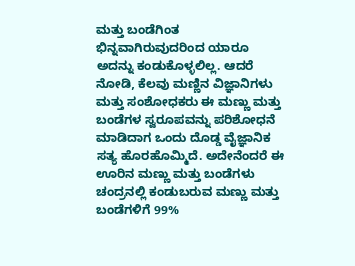ಮತ್ತು ಬಂಡೆಗಿಂತ ಭಿನ್ನವಾಗಿರುವುದರಿಂದ ಯಾರೂ ಅದನ್ನು ಕಂಡುಕೊಳ್ಳಲಿಲ್ಲ. ಆದರೆ ನೋಡಿ, ಕೆಲವು ಮಣ್ಣಿನ ವಿಜ್ಞಾನಿಗಳು ಮತ್ತು ಸಂಶೋಧಕರು ಈ ಮಣ್ಣು ಮತ್ತು ಬಂಡೆಗಳ ಸ್ವರೂಪವನ್ನು ಪರಿಶೋಧನೆ ಮಾಡಿದಾಗ ಒಂದು ದೊಡ್ಡ ವೈಜ್ಞಾನಿಕ ಸತ್ಯ ಹೊರಹೊಮ್ಮಿದೆ. ಅದೇನೆಂದರೆ ಈ ಊರಿನ ಮಣ್ಣು ಮತ್ತು ಬಂಡೆಗಳು ಚಂದ್ರನಲ್ಲಿ ಕಂಡುಬರುವ ಮಣ್ಣು ಮತ್ತು ಬಂಡೆಗಳಿಗೆ 99%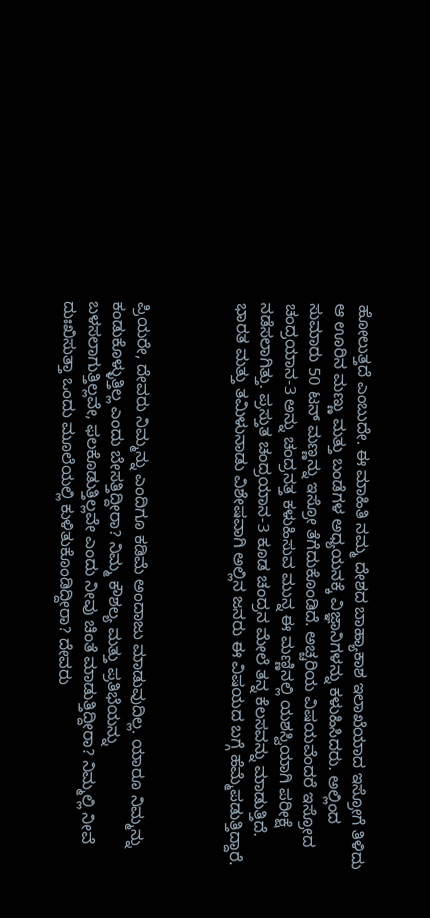ಹೋಲುತ್ತದೆ ಎಂಬುದೇ. ಈ ಮಾಹಿತಿ ನಮ್ಮ ದೇಶದ ಬಾಹ್ಯಾಕಾಶ ಇಲಾಖೆಯಾದ ಇಸ್ರೋಗೆ ತಿಳಿದು ಆ ಊರಿನ ಮಣ್ಣು ಮತ್ತು ಬಂಡೆಗಳ ಅಧ್ಯಯನಕ್ಕೆ ವಿಜ್ಞಾನಿಗಳನ್ನು ಕಳುಹಿಸಿದರು. ಅಲ್ಲಿಂದ ಸುಮಾರು 50 ಟನ್ ಮಣ್ಣನ್ನು ಇಸ್ರೋ ತೆಗೆದುಕೊಂಡಿದೆ. ಅಚ್ಚರಿಯ ವಿಷಯವೆಂದರೆ ಇಸ್ರೋದ ಚಂದ್ರಯಾನ-3 ಅನ್ನು ಚಂದ್ರನತ್ತ ಕಳುಹಿಸುವ ಮುನ್ನ ಈ ಮಣ್ಣಿನಲ್ಲಿ ಯಶಸ್ವಿಯಾಗಿ ಪರೀಕ್ಷೆ ನಡೆಸಲಾಗಿತ್ತು. ಪ್ರಸ್ತುತ ಚಂದ್ರಯಾನ-3 ಕೂಡ ಚಂದ್ರನ ಮೇಲೆ ತನ್ನ ಕೆಲಸವನ್ನು ಮಾಡುತ್ತಿದೆ. ಭಾರತ ಮತ್ತು ತಮಿಳುನಾಡು ವಿಶೇಷವಾಗಿ ಅಲ್ಲಿನ ಜನರು ಈ ವಿಷಯದ ಬಗ್ಗೆ ಹೆಮ್ಮೆಪಡುತ್ತಿದ್ದಾರೆ.



ಪ್ರಿಯರೇ, ದೇವರು ನಿಮ್ಮನ್ನು ಎಂದಿಗೂ ಕಡಿಮೆ ಅಂದಾಜು ಮಾಡುವುದಿಲ್ಲ. ಯಾರೂ ನಿಮ್ಮನ್ನು ಕಂಡುಕೊಳ್ಳುತ್ತಿಲ್ಲ ಎಂದು ಬೇಸತ್ತಿದ್ದೀರಾ? ನಿಮ್ಮ ಕೌಶಲ್ಯ ಮತ್ತು ಪ್ರತಿಭೆಯನ್ನು ಬಳಸಲಾಗುತ್ತಿಲ್ಲವೇ, ಫಲಕೊಡುತ್ತಿಲ್ಲವೇ ಎಂದು ನೀವು ಚಿಂತೆ ಮಾಡುತ್ತಿದ್ದೀರಾ? ನಿಮ್ಮಲ್ಲಿ ನೀವೆ ದುಃಖಿಸುತ್ತಾ ಒಂದು ಮೂಲೆಯಲ್ಲಿ ಕುಳಿತುಕೊಂಡಿದ್ದೀರಾ? ದೇವರು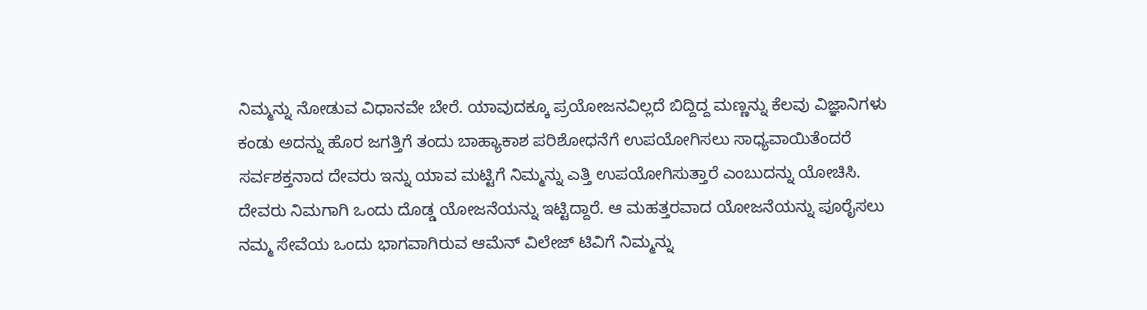ನಿಮ್ಮನ್ನು ನೋಡುವ ವಿಧಾನವೇ ಬೇರೆ. ಯಾವುದಕ್ಕೂ ಪ್ರಯೋಜನವಿಲ್ಲದೆ ಬಿದ್ದಿದ್ದ ಮಣ್ಣನ್ನು ಕೆಲವು ವಿಜ್ಞಾನಿಗಳು ಕಂಡು ಅದನ್ನು ಹೊರ ಜಗತ್ತಿಗೆ ತಂದು ಬಾಹ್ಯಾಕಾಶ ಪರಿಶೋಧನೆಗೆ ಉಪಯೋಗಿಸಲು ಸಾಧ್ಯವಾಯಿತೆಂದರೆ ಸರ್ವಶಕ್ತನಾದ ದೇವರು ಇನ್ನು ಯಾವ ಮಟ್ಟಿಗೆ ನಿಮ್ಮನ್ನು ಎತ್ತಿ ಉಪಯೋಗಿಸುತ್ತಾರೆ ಎಂಬುದನ್ನು ಯೋಚಿಸಿ. ದೇವರು ನಿಮಗಾಗಿ ಒಂದು ದೊಡ್ಡ ಯೋಜನೆಯನ್ನು ಇಟ್ಟಿದ್ದಾರೆ. ಆ ಮಹತ್ತರವಾದ ಯೋಜನೆಯನ್ನು ಪೂರೈಸಲು ನಮ್ಮ ಸೇವೆಯ ಒಂದು ಭಾಗವಾಗಿರುವ ಆಮೆನ್ ವಿಲೇಜ್ ಟಿವಿಗೆ ನಿಮ್ಮನ್ನು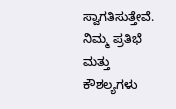ಸ್ವಾಗತಿಸುತ್ತೇವೆ. ನಿಮ್ಮ ಪ್ರತಿಭೆ ಮತ್ತು ಕೌಶಲ್ಯಗಳು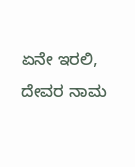ಏನೇ ಇರಲಿ, ದೇವರ ನಾಮ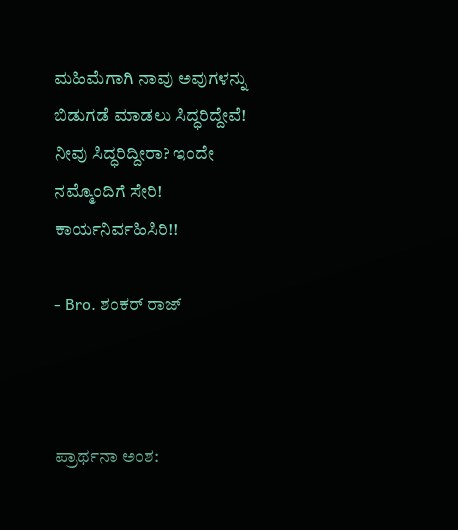ಮಹಿಮೆಗಾಗಿ ನಾವು ಅವುಗಳನ್ನು ಬಿಡುಗಡೆ ಮಾಡಲು ಸಿದ್ಧರಿದ್ದೇವೆ! ನೀವು ಸಿದ್ಧರಿದ್ದೀರಾ? ಇಂದೇ ನಮ್ಮೊಂದಿಗೆ ಸೇರಿ! ಕಾರ್ಯನಿರ್ವಹಿಸಿರಿ!!

- Bro. ಶಂಕರ್ ರಾಜ್



ಪ್ರಾರ್ಥನಾ ಅಂಶ: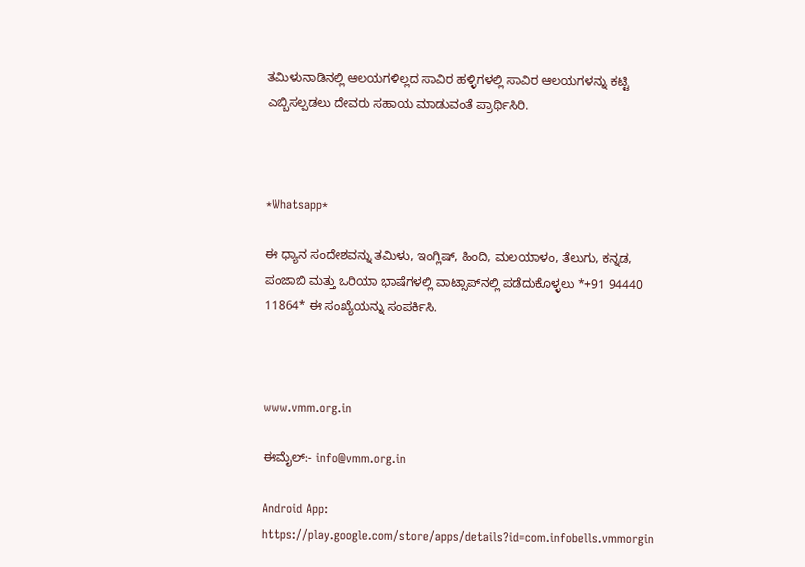ತಮಿಳುನಾಡಿನಲ್ಲಿ ಆಲಯಗಳಿಲ್ಲದ ಸಾವಿರ ಹಳ್ಳಿಗಳಲ್ಲಿ ಸಾವಿರ ಆಲಯಗಳನ್ನು ಕಟ್ಟಿ ಎಬ್ಬಿಸಲ್ಪಡಲು ದೇವರು ಸಹಾಯ ಮಾಡುವಂತೆ ಪ್ರಾರ್ಥಿಸಿರಿ.



*Whatsapp*

ಈ ಧ್ಯಾನ ಸಂದೇಶವನ್ನು ತಮಿಳು, ಇಂಗ್ಲಿಷ್, ಹಿಂದಿ, ಮಲಯಾಳಂ, ತೆಲುಗು, ಕನ್ನಡ, ಪಂಜಾಬಿ ಮತ್ತು ಒರಿಯಾ ಭಾಷೆಗಳಲ್ಲಿ ವಾಟ್ಸಾಪ್‌ನಲ್ಲಿ ಪಡೆದುಕೊಳ್ಳಲು *+91 94440 11864* ಈ ಸಂಖ್ಯೆಯನ್ನು ಸಂಪರ್ಕಿಸಿ.



www.vmm.org.in

ಈಮೈಲ್:- info@vmm.org.in

Android App: https://play.google.com/store/apps/details?id=com.infobells.vmmorgin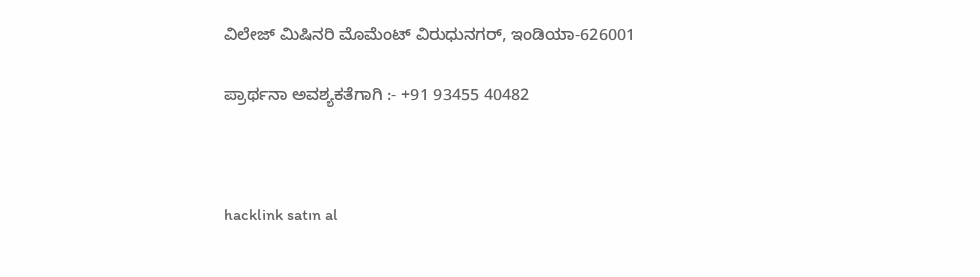ವಿಲೇಜ್ ಮಿಷಿನರಿ ಮೊಮೆಂಟ್ ವಿರುಧುನಗರ್, ಇಂಡಿಯಾ-626001

ಪ್ರಾರ್ಥನಾ ಅವಶ್ಯಕತೆಗಾಗಿ :- +91 93455 40482



hacklink satın al